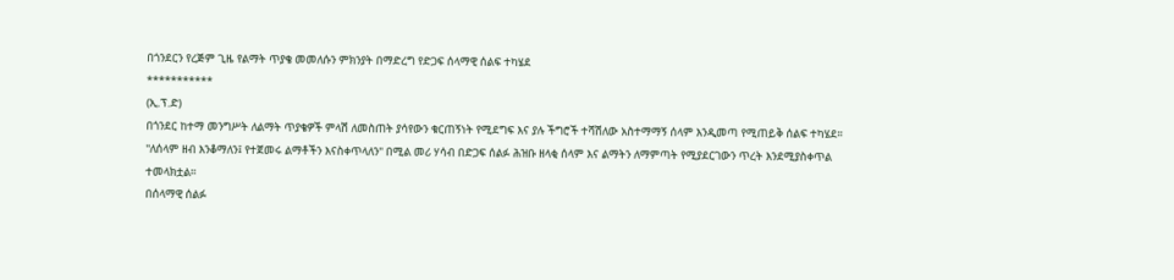በጎንደርን የረጅም ጊዜ የልማት ጥያቄ መመለሱን ምክንያት በማድረግ የድጋፍ ሰላማዊ ሰልፍ ተካሄደ
***********
(ኢ.ፕ.ድ)
በጎንደር ከተማ መንግሥት ለልማት ጥያቄዎች ምላሽ ለመስጠት ያሳየውን ቁርጠኝነት የሚደግፍ እና ያሉ ችግሮች ተሻሽለው አስተማማኝ ሰላም እንዲመጣ የሚጠይቅ ሰልፍ ተካሄደ።
"ለሰላም ዘብ እንቆማለን፤ የተጀመሩ ልማቶችን እናስቀጥላለን" በሚል መሪ ሃሳብ በድጋፍ ሰልፉ ሕዝቡ ዘላቂ ሰላም እና ልማትን ለማምጣት የሚያደርገውን ጥረት እንደሚያስቀጥል ተመላክቷል።
በሰላማዊ ሰልፉ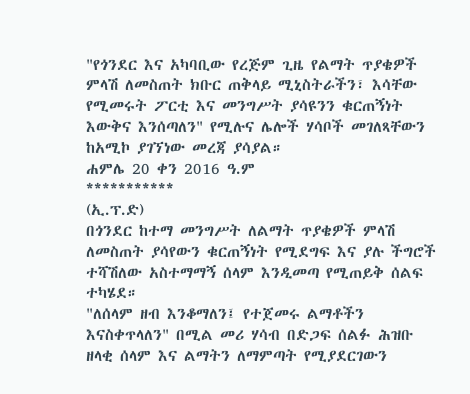"የጎንደር እና አካባቢው የረጅም ጊዜ የልማት ጥያቄዎች ምላሽ ለመስጠት ክቡር ጠቅላይ ሚኒስትራችን፣ እሳቸው የሚመሩት ፖርቲ እና መንግሥት ያሳዩንን ቁርጠኝነት እውቅና እንሰጣለን" የሚሉና ሌሎች ሃሳቦች መገለጻቸውን ከአሚኮ ያገኘነው መረጃ ያሳያል።
ሐምሌ 20 ቀን 2016 ዓ.ም
***********
(ኢ.ፕ.ድ)
በጎንደር ከተማ መንግሥት ለልማት ጥያቄዎች ምላሽ ለመስጠት ያሳየውን ቁርጠኝነት የሚደግፍ እና ያሉ ችግሮች ተሻሽለው አስተማማኝ ሰላም እንዲመጣ የሚጠይቅ ሰልፍ ተካሄደ።
"ለሰላም ዘብ እንቆማለን፤ የተጀመሩ ልማቶችን እናስቀጥላለን" በሚል መሪ ሃሳብ በድጋፍ ሰልፉ ሕዝቡ ዘላቂ ሰላም እና ልማትን ለማምጣት የሚያደርገውን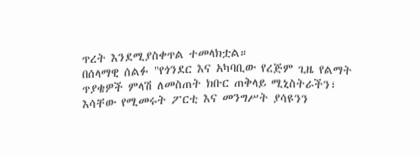ጥረት እንደሚያስቀጥል ተመላክቷል።
በሰላማዊ ሰልፉ "የጎንደር እና አካባቢው የረጅም ጊዜ የልማት ጥያቄዎች ምላሽ ለመስጠት ክቡር ጠቅላይ ሚኒስትራችን፣ እሳቸው የሚመሩት ፖርቲ እና መንግሥት ያሳዩንን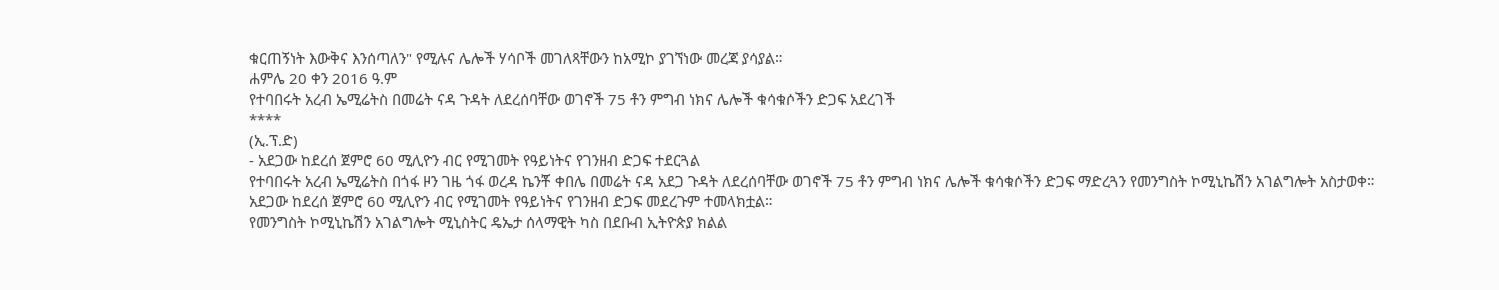ቁርጠኝነት እውቅና እንሰጣለን" የሚሉና ሌሎች ሃሳቦች መገለጻቸውን ከአሚኮ ያገኘነው መረጃ ያሳያል።
ሐምሌ 20 ቀን 2016 ዓ.ም
የተባበሩት አረብ ኤሚሬትስ በመሬት ናዳ ጉዳት ለደረሰባቸው ወገኖች 75 ቶን ምግብ ነክና ሌሎች ቁሳቁሶችን ድጋፍ አደረገች
****
(ኢ.ፕ.ድ)
- አደጋው ከደረሰ ጀምሮ 60 ሚሊዮን ብር የሚገመት የዓይነትና የገንዘብ ድጋፍ ተደርጓል
የተባበሩት አረብ ኤሚሬትስ በጎፋ ዞን ገዜ ጎፋ ወረዳ ኬንቾ ቀበሌ በመሬት ናዳ አደጋ ጉዳት ለደረሰባቸው ወገኖች 75 ቶን ምግብ ነክና ሌሎች ቁሳቁሶችን ድጋፍ ማድረጓን የመንግስት ኮሚኒኬሽን አገልግሎት አስታወቀ።
አደጋው ከደረሰ ጀምሮ 60 ሚሊዮን ብር የሚገመት የዓይነትና የገንዘብ ድጋፍ መደረጉም ተመላክቷል።
የመንግስት ኮሚኒኬሽን አገልግሎት ሚኒስትር ዴኤታ ሰላማዊት ካስ በደቡብ ኢትዮጵያ ክልል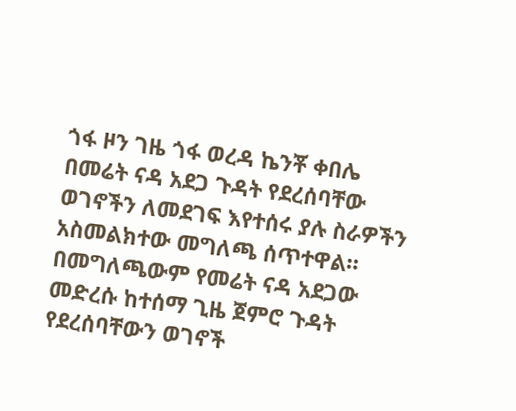ጎፋ ዞን ገዜ ጎፋ ወረዳ ኬንቾ ቀበሌ በመሬት ናዳ አደጋ ጉዳት የደረሰባቸው ወገኖችን ለመደገፍ እየተሰሩ ያሉ ስራዎችን አስመልክተው መግለጫ ሰጥተዋል።
በመግለጫውም የመሬት ናዳ አደጋው መድረሱ ከተሰማ ጊዜ ጀምሮ ጉዳት የደረሰባቸውን ወገኖች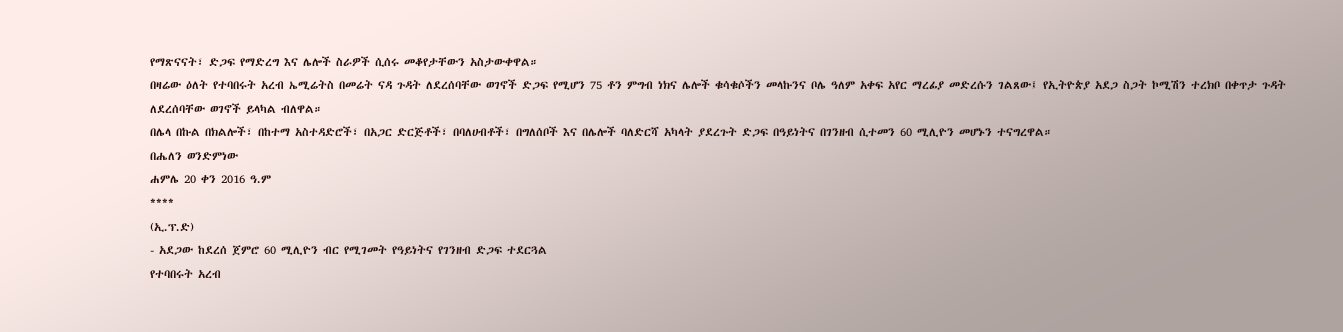የማጽናናት፣ ድጋፍ የማድረግ እና ሌሎች ስራዎች ሲሰሩ መቆየታቸውን አስታውቀዋል።
በዛሬው ዕለት የተባበሩት አረብ ኤሚሬትስ በመሬት ናዳ ጉዳት ለደረሰባቸው ወገኖች ድጋፍ የሚሆን 75 ቶን ምግብ ነክና ሌሎች ቁሳቁሶችን መላኩንና ቦሌ ዓለም አቀፍ አየር ማረፊያ መድረሱን ገልጸው፤ የኢትዮጵያ አደጋ ስጋት ኮሚሽን ተረክቦ በቀጥታ ጉዳት ለደረሰባቸው ወገኖች ይላካል ብለዋል።
በሌላ በኩል በክልሎች፣ በከተማ አስተዳድሮች፣ በአጋር ድርጅቶች፣ በባለሀብቶች፣ በግለሰቦች እና በሌሎች ባለድርሻ አካላት ያደረጉት ድጋፍ በዓይነትና በገንዘብ ሲተመን 60 ሚሊዮን መሆኑን ተናግረዋል።
በሔለን ወንድምነው
ሐምሌ 20 ቀን 2016 ዓ.ም
****
(ኢ.ፕ.ድ)
- አደጋው ከደረሰ ጀምሮ 60 ሚሊዮን ብር የሚገመት የዓይነትና የገንዘብ ድጋፍ ተደርጓል
የተባበሩት አረብ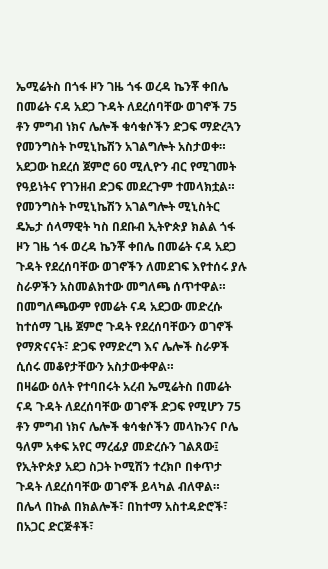ኤሚሬትስ በጎፋ ዞን ገዜ ጎፋ ወረዳ ኬንቾ ቀበሌ በመሬት ናዳ አደጋ ጉዳት ለደረሰባቸው ወገኖች 75 ቶን ምግብ ነክና ሌሎች ቁሳቁሶችን ድጋፍ ማድረጓን የመንግስት ኮሚኒኬሽን አገልግሎት አስታወቀ።
አደጋው ከደረሰ ጀምሮ 60 ሚሊዮን ብር የሚገመት የዓይነትና የገንዘብ ድጋፍ መደረጉም ተመላክቷል።
የመንግስት ኮሚኒኬሽን አገልግሎት ሚኒስትር ዴኤታ ሰላማዊት ካስ በደቡብ ኢትዮጵያ ክልል ጎፋ ዞን ገዜ ጎፋ ወረዳ ኬንቾ ቀበሌ በመሬት ናዳ አደጋ ጉዳት የደረሰባቸው ወገኖችን ለመደገፍ እየተሰሩ ያሉ ስራዎችን አስመልክተው መግለጫ ሰጥተዋል።
በመግለጫውም የመሬት ናዳ አደጋው መድረሱ ከተሰማ ጊዜ ጀምሮ ጉዳት የደረሰባቸውን ወገኖች የማጽናናት፣ ድጋፍ የማድረግ እና ሌሎች ስራዎች ሲሰሩ መቆየታቸውን አስታውቀዋል።
በዛሬው ዕለት የተባበሩት አረብ ኤሚሬትስ በመሬት ናዳ ጉዳት ለደረሰባቸው ወገኖች ድጋፍ የሚሆን 75 ቶን ምግብ ነክና ሌሎች ቁሳቁሶችን መላኩንና ቦሌ ዓለም አቀፍ አየር ማረፊያ መድረሱን ገልጸው፤ የኢትዮጵያ አደጋ ስጋት ኮሚሽን ተረክቦ በቀጥታ ጉዳት ለደረሰባቸው ወገኖች ይላካል ብለዋል።
በሌላ በኩል በክልሎች፣ በከተማ አስተዳድሮች፣ በአጋር ድርጅቶች፣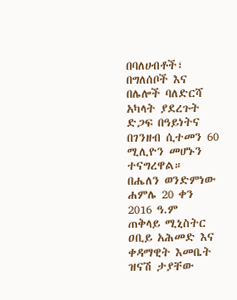በባለሀብቶች፣ በግለሰቦች እና በሌሎች ባለድርሻ አካላት ያደረጉት ድጋፍ በዓይነትና በገንዘብ ሲተመን 60 ሚሊዮን መሆኑን ተናግረዋል።
በሔለን ወንድምነው
ሐምሌ 20 ቀን 2016 ዓ.ም
ጠቅላይ ሚኒስትር ዐቢይ አሕመድ እና ቀዳማዊት እመቤት ዝናሽ ታያቸው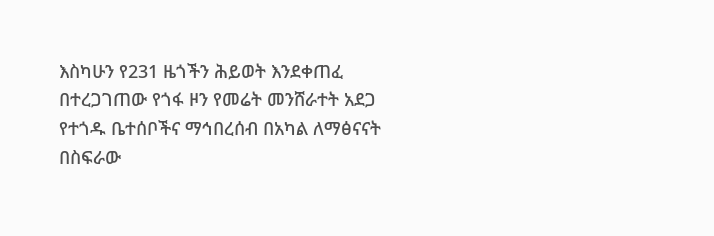እስካሁን የ231 ዜጎችን ሕይወት እንደቀጠፈ በተረጋገጠው የጎፋ ዞን የመሬት መንሸራተት አደጋ የተጎዱ ቤተሰቦችና ማኅበረሰብ በአካል ለማፅናናት በስፍራው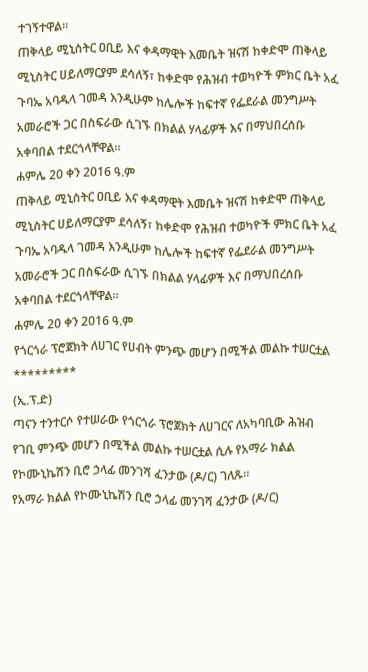ተገኝተዋል።
ጠቅላይ ሚኒስትር ዐቢይ እና ቀዳማዊት እመቤት ዝናሽ ከቀድሞ ጠቅላይ ሚኒስትር ሀይለማርያም ደሳለኝ፣ ከቀድሞ የሕዝብ ተወካዮች ምክር ቤት አፈ ጉባኤ አባዱላ ገመዳ እንዲሁም ከሌሎች ከፍተኛ የፌደራል መንግሥት አመራሮች ጋር በስፍራው ሲገኙ በክልል ሃላፊዎች እና በማህበረሰቡ አቀባበል ተደርጎላቸዋል።
ሐምሌ 20 ቀን 2016 ዓ.ም
ጠቅላይ ሚኒስትር ዐቢይ እና ቀዳማዊት እመቤት ዝናሽ ከቀድሞ ጠቅላይ ሚኒስትር ሀይለማርያም ደሳለኝ፣ ከቀድሞ የሕዝብ ተወካዮች ምክር ቤት አፈ ጉባኤ አባዱላ ገመዳ እንዲሁም ከሌሎች ከፍተኛ የፌደራል መንግሥት አመራሮች ጋር በስፍራው ሲገኙ በክልል ሃላፊዎች እና በማህበረሰቡ አቀባበል ተደርጎላቸዋል።
ሐምሌ 20 ቀን 2016 ዓ.ም
የጎርጎራ ፕሮጀክት ለሀገር የሀብት ምንጭ መሆን በሚችል መልኩ ተሠርቷል
*********
(ኢ.ፕ.ድ)
ጣናን ተንተርሶ የተሠራው የጎርጎራ ፕሮጀክት ለሀገርና ለአካባቢው ሕዝብ የገቢ ምንጭ መሆን በሚችል መልኩ ተሠርቷል ሲሉ የአማራ ክልል የኮሙኒኬሽን ቢሮ ኃላፊ መንገሻ ፈንታው (ዶ/ር) ገለጹ።
የአማራ ክልል የኮሙኒኬሽን ቢሮ ኃላፊ መንገሻ ፈንታው (ዶ/ር)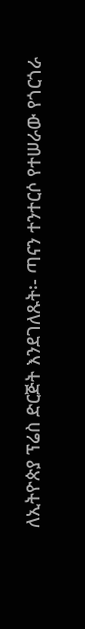ለኢትዮጵያ ፕሬስ ድርጅት እንደገለጹት፡- ጣናን ተንተርሶ የተሠራው የጎርጎራ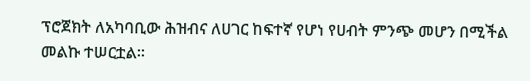ፕሮጀክት ለአካባቢው ሕዝብና ለሀገር ከፍተኛ የሆነ የሀብት ምንጭ መሆን በሚችል መልኩ ተሠርቷል።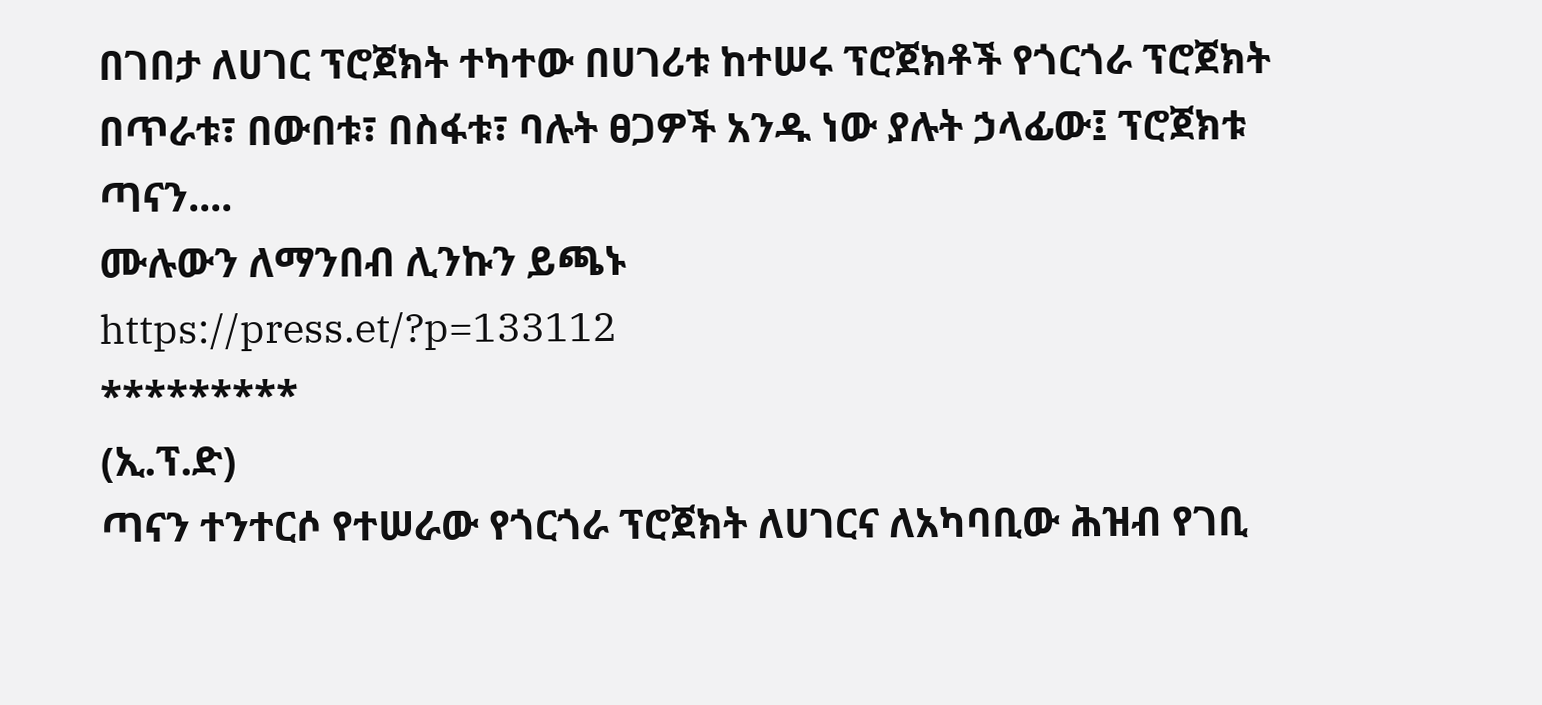በገበታ ለሀገር ፕሮጀክት ተካተው በሀገሪቱ ከተሠሩ ፕሮጀክቶች የጎርጎራ ፕሮጀክት በጥራቱ፣ በውበቱ፣ በስፋቱ፣ ባሉት ፀጋዎች አንዱ ነው ያሉት ኃላፊው፤ ፕሮጀክቱ ጣናን....
ሙሉውን ለማንበብ ሊንኩን ይጫኑ
https://press.et/?p=133112
*********
(ኢ.ፕ.ድ)
ጣናን ተንተርሶ የተሠራው የጎርጎራ ፕሮጀክት ለሀገርና ለአካባቢው ሕዝብ የገቢ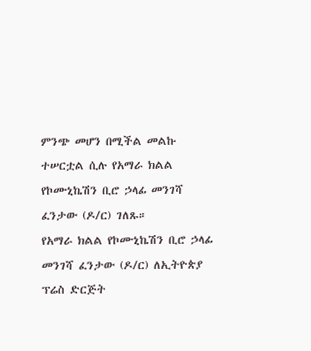ምንጭ መሆን በሚችል መልኩ ተሠርቷል ሲሉ የአማራ ክልል የኮሙኒኬሽን ቢሮ ኃላፊ መንገሻ ፈንታው (ዶ/ር) ገለጹ።
የአማራ ክልል የኮሙኒኬሽን ቢሮ ኃላፊ መንገሻ ፈንታው (ዶ/ር) ለኢትዮጵያ ፕሬስ ድርጅት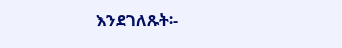እንደገለጹት፡-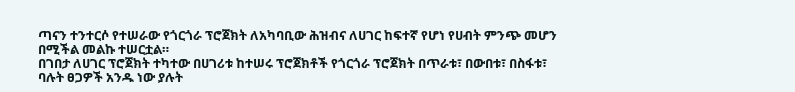ጣናን ተንተርሶ የተሠራው የጎርጎራ ፕሮጀክት ለአካባቢው ሕዝብና ለሀገር ከፍተኛ የሆነ የሀብት ምንጭ መሆን በሚችል መልኩ ተሠርቷል።
በገበታ ለሀገር ፕሮጀክት ተካተው በሀገሪቱ ከተሠሩ ፕሮጀክቶች የጎርጎራ ፕሮጀክት በጥራቱ፣ በውበቱ፣ በስፋቱ፣ ባሉት ፀጋዎች አንዱ ነው ያሉት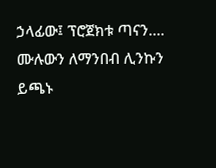ኃላፊው፤ ፕሮጀክቱ ጣናን....
ሙሉውን ለማንበብ ሊንኩን ይጫኑ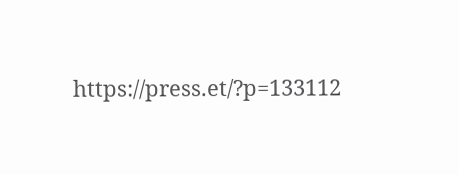https://press.et/?p=133112